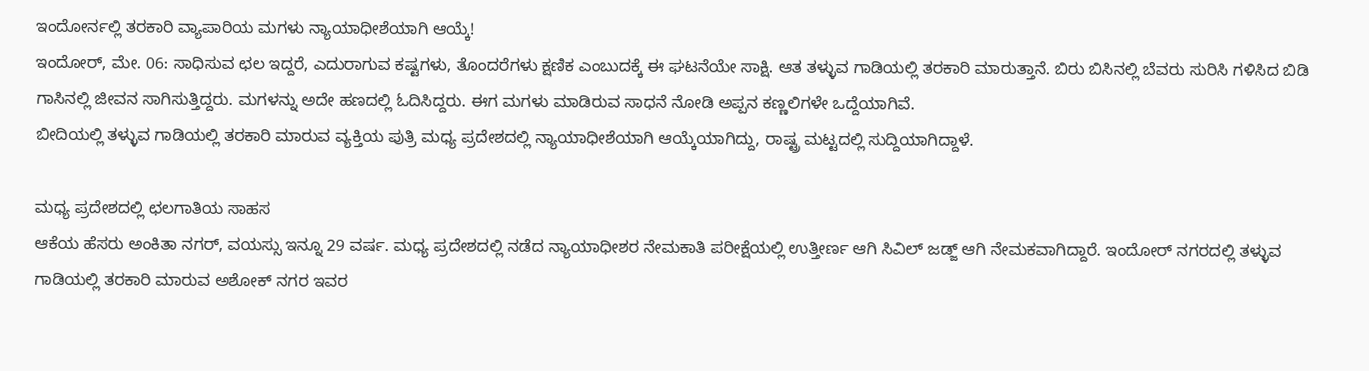ಇಂದೋರ್ನಲ್ಲಿ ತರಕಾರಿ ವ್ಯಾಪಾರಿಯ ಮಗಳು ನ್ಯಾಯಾಧೀಶೆಯಾಗಿ ಆಯ್ಕೆ!
ಇಂದೋರ್, ಮೇ. 06: ಸಾಧಿಸುವ ಛಲ ಇದ್ದರೆ, ಎದುರಾಗುವ ಕಷ್ಟಗಳು, ತೊಂದರೆಗಳು ಕ್ಷಣಿಕ ಎಂಬುದಕ್ಕೆ ಈ ಘಟನೆಯೇ ಸಾಕ್ಷಿ. ಆತ ತಳ್ಳುವ ಗಾಡಿಯಲ್ಲಿ ತರಕಾರಿ ಮಾರುತ್ತಾನೆ. ಬಿರು ಬಿಸಿನಲ್ಲಿ ಬೆವರು ಸುರಿಸಿ ಗಳಿಸಿದ ಬಿಡಿ ಗಾಸಿನಲ್ಲಿ ಜೀವನ ಸಾಗಿಸುತ್ತಿದ್ದರು. ಮಗಳನ್ನು ಅದೇ ಹಣದಲ್ಲಿ ಓದಿಸಿದ್ದರು. ಈಗ ಮಗಳು ಮಾಡಿರುವ ಸಾಧನೆ ನೋಡಿ ಅಪ್ಪನ ಕಣ್ಣಲಿಗಳೇ ಒದ್ದೆಯಾಗಿವೆ.
ಬೀದಿಯಲ್ಲಿ ತಳ್ಳುವ ಗಾಡಿಯಲ್ಲಿ ತರಕಾರಿ ಮಾರುವ ವ್ಯಕ್ತಿಯ ಪುತ್ರಿ ಮಧ್ಯ ಪ್ರದೇಶದಲ್ಲಿ ನ್ಯಾಯಾಧೀಶೆಯಾಗಿ ಆಯ್ಕೆಯಾಗಿದ್ದು, ರಾಷ್ಟ್ರ ಮಟ್ಟದಲ್ಲಿ ಸುದ್ದಿಯಾಗಿದ್ದಾಳೆ.

ಮಧ್ಯ ಪ್ರದೇಶದಲ್ಲಿ ಛಲಗಾತಿಯ ಸಾಹಸ
ಆಕೆಯ ಹೆಸರು ಅಂಕಿತಾ ನಗರ್, ವಯಸ್ಸು ಇನ್ನೂ 29 ವರ್ಷ. ಮಧ್ಯ ಪ್ರದೇಶದಲ್ಲಿ ನಡೆದ ನ್ಯಾಯಾಧೀಶರ ನೇಮಕಾತಿ ಪರೀಕ್ಷೆಯಲ್ಲಿ ಉತ್ತೀರ್ಣ ಆಗಿ ಸಿವಿಲ್ ಜಡ್ಜ್ ಆಗಿ ನೇಮಕವಾಗಿದ್ದಾರೆ. ಇಂದೋರ್ ನಗರದಲ್ಲಿ ತಳ್ಳುವ ಗಾಡಿಯಲ್ಲಿ ತರಕಾರಿ ಮಾರುವ ಅಶೋಕ್ ನಗರ ಇವರ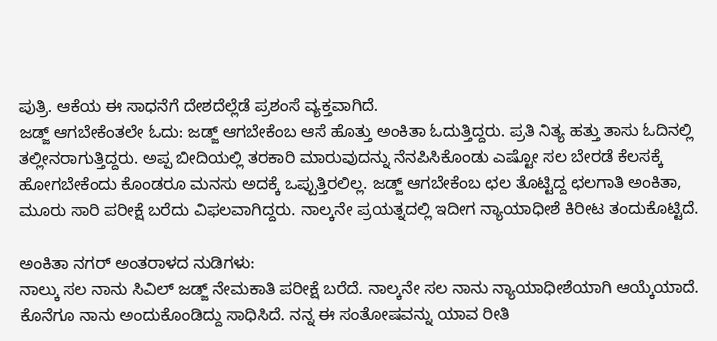ಪುತ್ರಿ. ಆಕೆಯ ಈ ಸಾಧನೆಗೆ ದೇಶದೆಲ್ಲೆಡೆ ಪ್ರಶಂಸೆ ವ್ಯಕ್ತವಾಗಿದೆ.
ಜಡ್ಜ್ ಆಗಬೇಕೆಂತಲೇ ಓದು: ಜಡ್ಜ್ ಆಗಬೇಕೆಂಬ ಆಸೆ ಹೊತ್ತು ಅಂಕಿತಾ ಓದುತ್ತಿದ್ದರು. ಪ್ರತಿ ನಿತ್ಯ ಹತ್ತು ತಾಸು ಓದಿನಲ್ಲಿ ತಲ್ಲೀನರಾಗುತ್ತಿದ್ದರು. ಅಪ್ಪ ಬೀದಿಯಲ್ಲಿ ತರಕಾರಿ ಮಾರುವುದನ್ನು ನೆನಪಿಸಿಕೊಂಡು ಎಷ್ಟೋ ಸಲ ಬೇರಡೆ ಕೆಲಸಕ್ಕೆ ಹೋಗಬೇಕೆಂದು ಕೊಂಡರೂ ಮನಸು ಅದಕ್ಕೆ ಒಪ್ಪುತ್ತಿರಲಿಲ್ಲ. ಜಡ್ಜ್ ಆಗಬೇಕೆಂಬ ಛಲ ತೊಟ್ಟಿದ್ದ ಛಲಗಾತಿ ಅಂಕಿತಾ, ಮೂರು ಸಾರಿ ಪರೀಕ್ಷೆ ಬರೆದು ವಿಫಲವಾಗಿದ್ದರು. ನಾಲ್ಕನೇ ಪ್ರಯತ್ನದಲ್ಲಿ ಇದೀಗ ನ್ಯಾಯಾಧೀಶೆ ಕಿರೀಟ ತಂದುಕೊಟ್ಟಿದೆ.

ಅಂಕಿತಾ ನಗರ್ ಅಂತರಾಳದ ನುಡಿಗಳು:
ನಾಲ್ಕು ಸಲ ನಾನು ಸಿವಿಲ್ ಜಡ್ಜ್ ನೇಮಕಾತಿ ಪರೀಕ್ಷೆ ಬರೆದೆ. ನಾಲ್ಕನೇ ಸಲ ನಾನು ನ್ಯಾಯಾಧೀಶೆಯಾಗಿ ಆಯ್ಕೆಯಾದೆ. ಕೊನೆಗೂ ನಾನು ಅಂದುಕೊಂಡಿದ್ದು ಸಾಧಿಸಿದೆ. ನನ್ನ ಈ ಸಂತೋಷವನ್ನು ಯಾವ ರೀತಿ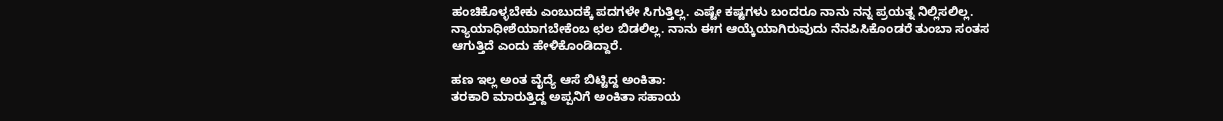ಹಂಚಿಕೊಳ್ಳಬೇಕು ಎಂಬುದಕ್ಕೆ ಪದಗಳೇ ಸಿಗುತ್ತಿಲ್ಲ. ಎಷ್ಟೇ ಕಷ್ಟಗಳು ಬಂದರೂ ನಾನು ನನ್ನ ಪ್ರಯತ್ನ ನಿಲ್ಲಿಸಲಿಲ್ಲ. ನ್ಯಾಯಾಧೀಶೆಯಾಗಬೇಕೆಂಬ ಛಲ ಬಿಡಲಿಲ್ಲ. ನಾನು ಈಗ ಆಯ್ಕೆಯಾಗಿರುವುದು ನೆನಪಿಸಿಕೊಂಡರೆ ತುಂಬಾ ಸಂತಸ ಆಗುತ್ತಿದೆ ಎಂದು ಹೇಳಿಕೊಂಡಿದ್ದಾರೆ.

ಹಣ ಇಲ್ಲ ಅಂತ ವೈದ್ಯೆ ಆಸೆ ಬಿಟ್ಟಿದ್ದ ಅಂಕಿತಾ:
ತರಕಾರಿ ಮಾರುತ್ತಿದ್ದ ಅಪ್ಪನಿಗೆ ಅಂಕಿತಾ ಸಹಾಯ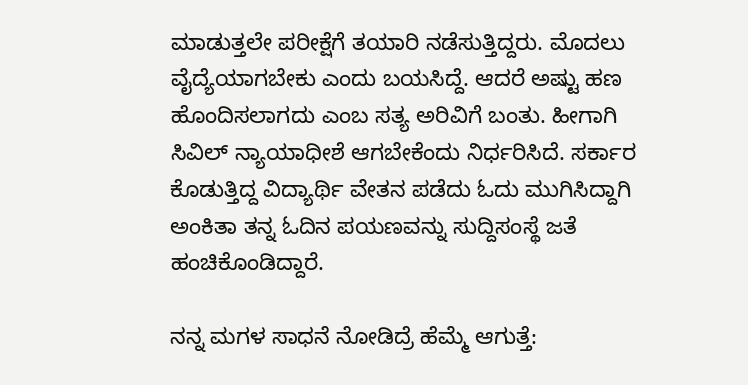ಮಾಡುತ್ತಲೇ ಪರೀಕ್ಷೆಗೆ ತಯಾರಿ ನಡೆಸುತ್ತಿದ್ದರು. ಮೊದಲು ವೈದ್ಯೆಯಾಗಬೇಕು ಎಂದು ಬಯಸಿದ್ದೆ. ಆದರೆ ಅಷ್ಟು ಹಣ ಹೊಂದಿಸಲಾಗದು ಎಂಬ ಸತ್ಯ ಅರಿವಿಗೆ ಬಂತು. ಹೀಗಾಗಿ ಸಿವಿಲ್ ನ್ಯಾಯಾಧೀಶೆ ಆಗಬೇಕೆಂದು ನಿರ್ಧರಿಸಿದೆ. ಸರ್ಕಾರ ಕೊಡುತ್ತಿದ್ದ ವಿದ್ಯಾರ್ಥಿ ವೇತನ ಪಡೆದು ಓದು ಮುಗಿಸಿದ್ದಾಗಿ ಅಂಕಿತಾ ತನ್ನ ಓದಿನ ಪಯಣವನ್ನು ಸುದ್ದಿಸಂಸ್ಥೆ ಜತೆ ಹಂಚಿಕೊಂಡಿದ್ದಾರೆ.

ನನ್ನ ಮಗಳ ಸಾಧನೆ ನೋಡಿದ್ರೆ ಹೆಮ್ಮೆ ಆಗುತ್ತೆ: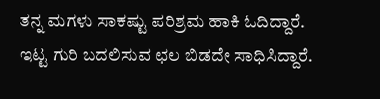ತನ್ನ ಮಗಳು ಸಾಕಷ್ಟು ಪರಿಶ್ರಮ ಹಾಕಿ ಓದಿದ್ದಾರೆ. ಇಟ್ಟ ಗುರಿ ಬದಲಿಸುವ ಛಲ ಬಿಡದೇ ಸಾಧಿಸಿದ್ದಾರೆ.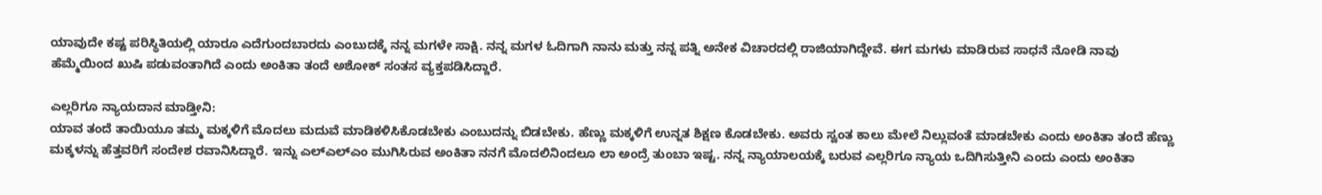ಯಾವುದೇ ಕಷ್ಟ ಪರಿಸ್ಥಿತಿಯಲ್ಲಿ ಯಾರೂ ಎದೆಗುಂದಬಾರದು ಎಂಬುದಕ್ಕೆ ನನ್ನ ಮಗಳೇ ಸಾಕ್ಷಿ. ನನ್ನ ಮಗಳ ಓದಿಗಾಗಿ ನಾನು ಮತ್ತು ನನ್ನ ಪತ್ನಿ ಅನೇಕ ವಿಚಾರದಲ್ಲಿ ರಾಜಿಯಾಗಿದ್ದೇವೆ. ಈಗ ಮಗಳು ಮಾಡಿರುವ ಸಾಧನೆ ನೋಡಿ ನಾವು ಹೆಮ್ಮೆಯಿಂದ ಖುಷಿ ಪಡುವಂತಾಗಿದೆ ಎಂದು ಅಂಕಿತಾ ತಂದೆ ಅಶೋಕ್ ಸಂತಸ ವ್ಯಕ್ತಪಡಿಸಿದ್ದಾರೆ.

ಎಲ್ಲರಿಗೂ ನ್ಯಾಯದಾನ ಮಾಡ್ತೀನಿ:
ಯಾವ ತಂದೆ ತಾಯಿಯೂ ತಮ್ಮ ಮಕ್ಕಳಿಗೆ ಮೊದಲು ಮದುವೆ ಮಾಡಿಕಳಿಸಿಕೊಡಬೇಕು ಎಂಬುದನ್ನು ಬಿಡಬೇಕು. ಹೆಣ್ಣು ಮಕ್ಕಳಿಗೆ ಉನ್ನತ ಶಿಕ್ಷಣ ಕೊಡಬೇಕು. ಅವರು ಸ್ವಂತ ಕಾಲು ಮೇಲೆ ನಿಲ್ಲುವಂತೆ ಮಾಡಬೇಕು ಎಂದು ಅಂಕಿತಾ ತಂದೆ ಹೆಣ್ಣು ಮಕ್ಕಳನ್ನು ಹೆತ್ತವರಿಗೆ ಸಂದೇಶ ರವಾನಿಸಿದ್ದಾರೆ. ಇನ್ನು ಎಲ್ಎಲ್ಎಂ ಮುಗಿಸಿರುವ ಅಂಕಿತಾ ನನಗೆ ಮೊದಲಿನಿಂದಲೂ ಲಾ ಅಂದ್ರೆ ತುಂಬಾ ಇಷ್ಟ. ನನ್ನ ನ್ಯಾಯಾಲಯಕ್ಕೆ ಬರುವ ಎಲ್ಲರಿಗೂ ನ್ಯಾಯ ಒದಿಗಿಸುತ್ತೀನಿ ಎಂದು ಎಂದು ಅಂಕಿತಾ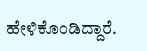ಹೇಳಿಕೊಂಡಿದ್ದಾರೆ.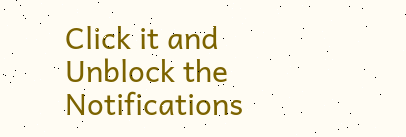Click it and Unblock the Notifications